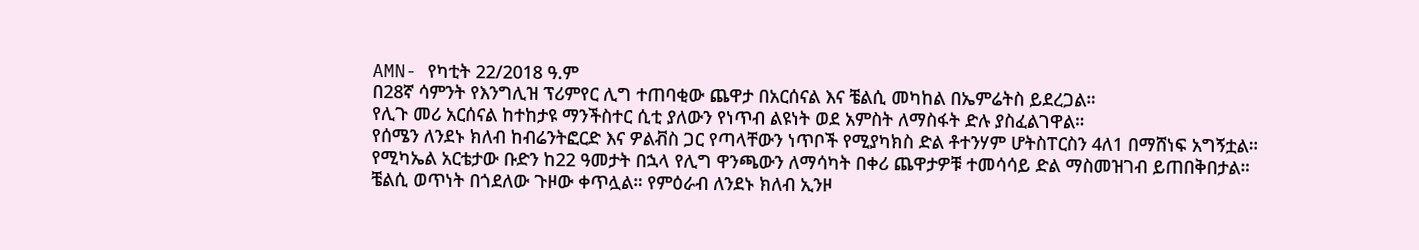AMN- የካቲት 22/2018 ዓ.ም
በ28ኛ ሳምንት የእንግሊዝ ፕሪምየር ሊግ ተጠባቂው ጨዋታ በአርሰናል እና ቼልሲ መካከል በኤምሬትስ ይደረጋል።
የሊጉ መሪ አርሰናል ከተከታዩ ማንችስተር ሲቲ ያለውን የነጥብ ልዩነት ወደ አምስት ለማስፋት ድሉ ያስፈልገዋል።
የሰሜን ለንደኑ ክለብ ከብሬንትፎርድ እና ዎልቭስ ጋር የጣላቸውን ነጥቦች የሚያካክስ ድል ቶተንሃም ሆትስፐርስን 4ለ1 በማሸነፍ አግኝቷል።
የሚካኤል አርቴታው ቡድን ከ22 ዓመታት በኋላ የሊግ ዋንጫውን ለማሳካት በቀሪ ጨዋታዎቹ ተመሳሳይ ድል ማስመዝገብ ይጠበቅበታል።
ቼልሲ ወጥነት በጎደለው ጉዞው ቀጥሏል። የምዕራብ ለንደኑ ክለብ ኢንዞ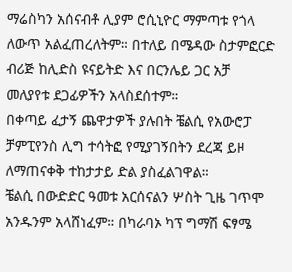ማሬስካን አሰናብቶ ሊያም ሮሲኒዮር ማምጣቱ የጎላ ለውጥ አልፈጠረለትም። በተለይ በሜዳው ስታምፎርድ ብሪጅ ከሊድስ ዩናይትድ እና በርንሌይ ጋር አቻ መለያየቱ ደጋፊዎችን አላስደሰተም።
በቀጣይ ፈታኝ ጨዋታዎች ያሉበት ቼልሲ የአውሮፓ ቻምፒየንስ ሊግ ተሳትፎ የሚያገኝበትን ደረጃ ይዞ ለማጠናቀቅ ተከታታይ ድል ያስፈልገዋል።
ቼልሲ በውድድር ዓመቱ አርሰናልን ሦስት ጊዜ ገጥሞ አንዱንም አላሸነፈም። በካራባኦ ካፕ ግማሽ ፍፃሜ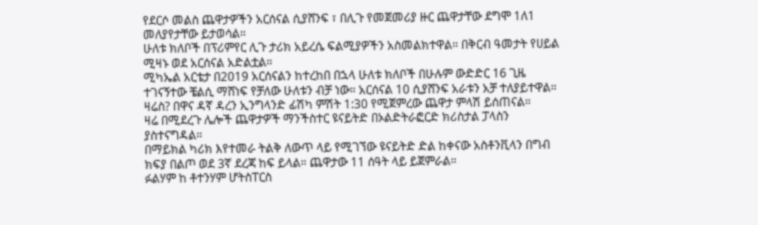የደርሶ መልስ ጨዋታዎችን አርሰናል ሲያሸንፍ ፣ በሊጉ የመጀመሪያ ዙር ጨዋታቸው ደግሞ 1ለ1 መለያየታቸው ይታወሳል።
ሁለቱ ክለቦች በፕሪምየር ሊጉ ታሪክ አይረሴ ፍልሚያዎችን አስመልክተዋል። በቅርብ ዓመታት የሀይል ሚዛኑ ወደ አርሰናል አድልቷል።
ሚካኤል አርቴታ በ2019 አርሰናልን ከተረከበ በኋላ ሁለቱ ክለቦች በሁሉም ውድድር 16 ጊዜ ተገናኝተው ቼልሲ ማሸነፍ የቻለው ሁለቱን ብቻ ነው። አርሰናል 10 ሲያሸንፍ አራቱን አቻ ተለያይተዋል።
ዛሬስ? በዋና ዳኛ ዳረን ኢንግላንድ ፊሽካ ምሽት 1:30 የሚጀምረው ጨዋታ ምላሽ ይሰጠናል።
ዛሬ በሚደረጉ ሌሎች ጨዋታዎች ማንችስተር ዩናይትድ በኦልድትራፎርድ ክሪስታል ፓላስን ያስተናግዳል።
በማይክል ካሪክ እየተመራ ትልቅ ለውጥ ላይ የሚገኘው ዩናይትድ ድል ከቀናው አስቶንቪላን በግብ ክፍያ በልጦ ወደ 3ኛ ደረጃ ከፍ ይላል። ጨዋታው 11 ሰዓት ላይ ይጀምራል።
ፉልሃም ከ ቶተንሃም ሆትስፐርስ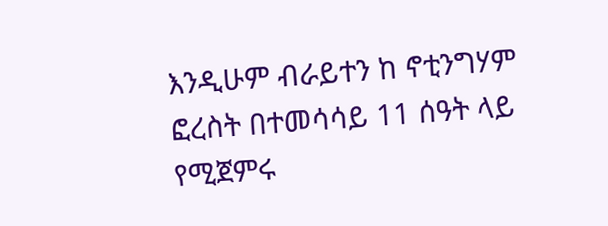እንዲሁም ብራይተን ከ ኖቲንግሃም ፎረስት በተመሳሳይ 11 ሰዓት ላይ የሚጀምሩ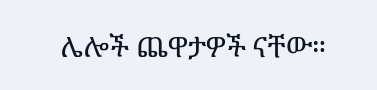ሌሎች ጨዋታዎች ናቸው።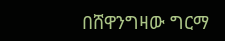በሸዋንግዛው ግርማ